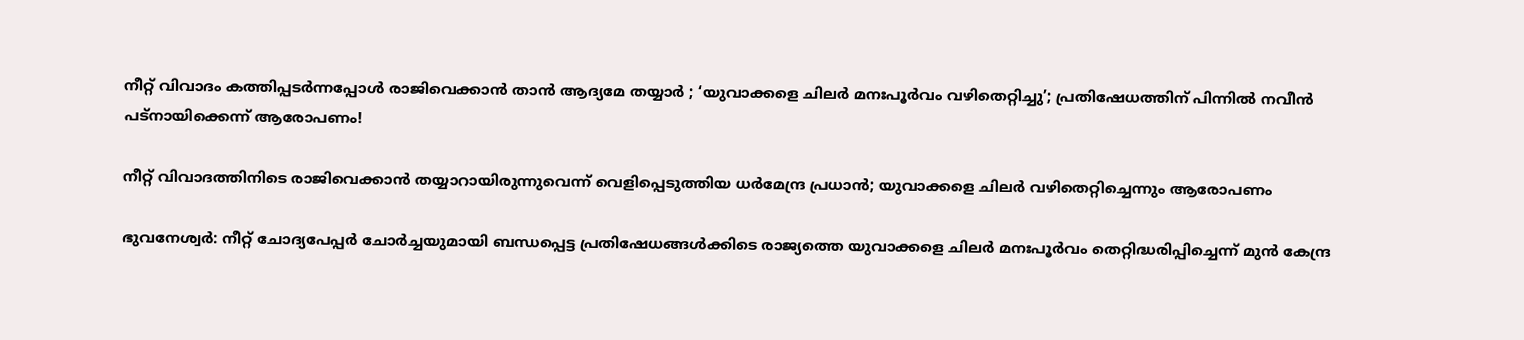നീറ്റ് വിവാദം കത്തിപ്പടർന്നപ്പോൾ രാജിവെക്കാൻ താൻ ആദ്യമേ തയ്യാർ ; ‘യുവാക്കളെ ചിലർ മനഃപൂർവം വഴിതെറ്റിച്ചു’; പ്രതിഷേധത്തിന് പിന്നിൽ നവീൻ പട്‌നായിക്കെന്ന് ആരോപണം!

നീറ്റ് വിവാദത്തിനിടെ രാജിവെക്കാൻ തയ്യാറായിരുന്നുവെന്ന് വെളിപ്പെടുത്തിയ ധർമേന്ദ്ര പ്രധാൻ; യുവാക്കളെ ചിലർ വഴിതെറ്റിച്ചെന്നും ആരോപണം

ഭുവനേശ്വർ: നീറ്റ് ചോദ്യപേപ്പർ ചോർച്ചയുമായി ബന്ധപ്പെട്ട പ്രതിഷേധങ്ങൾക്കിടെ രാജ്യത്തെ യുവാക്കളെ ചിലർ മനഃപൂർവം തെറ്റിദ്ധരിപ്പിച്ചെന്ന് മുൻ കേന്ദ്ര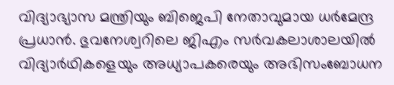വിദ്യാഭ്യാസ മന്ത്രിയും ബിജെപി നേതാവുമായ ധർമേന്ദ്ര പ്രധാൻ. ഭുവനേശ്വറിലെ ജിഎം സർവകലാശാലയിൽ വിദ്യാർഥികളെയും അധ്യാപകരെയും അഭിസംബോധന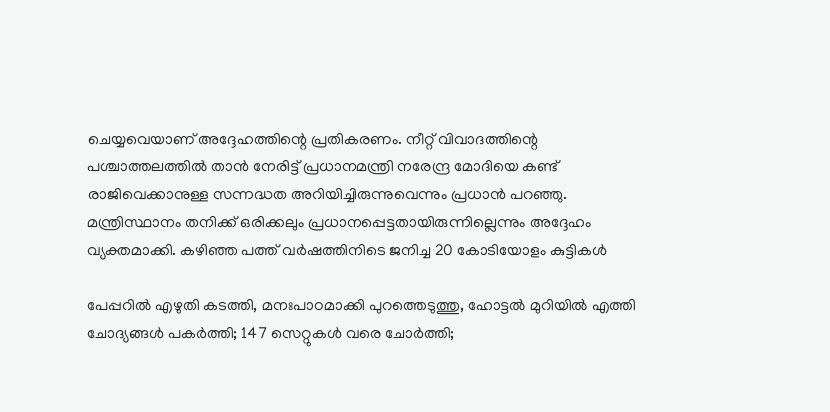ചെയ്യവെയാണ് അദ്ദേഹത്തിന്റെ പ്രതികരണം. നീറ്റ് വിവാദത്തിന്റെ പശ്ചാത്തലത്തിൽ താൻ നേരിട്ട് പ്രധാനമന്ത്രി നരേന്ദ്ര മോദിയെ കണ്ട് രാജിവെക്കാനുള്ള സന്നദ്ധത അറിയിച്ചിരുന്നുവെന്നും പ്രധാൻ പറഞ്ഞു. മന്ത്രിസ്ഥാനം തനിക്ക് ഒരിക്കലും പ്രധാനപ്പെട്ടതായിരുന്നില്ലെന്നും അദ്ദേഹം വ്യക്തമാക്കി. കഴിഞ്ഞ പത്ത് വർഷത്തിനിടെ ജനിച്ച 20 കോടിയോളം കുട്ടികൾ

പേപ്പറിൽ എഴുതി കടത്തി, മനഃപാഠമാക്കി പുറത്തെടുത്തു, ഹോട്ടൽ മുറിയിൽ എത്തി ചോദ്യങ്ങൾ പകർത്തി; 147 സെറ്റുകൾ വരെ ചോർത്തി;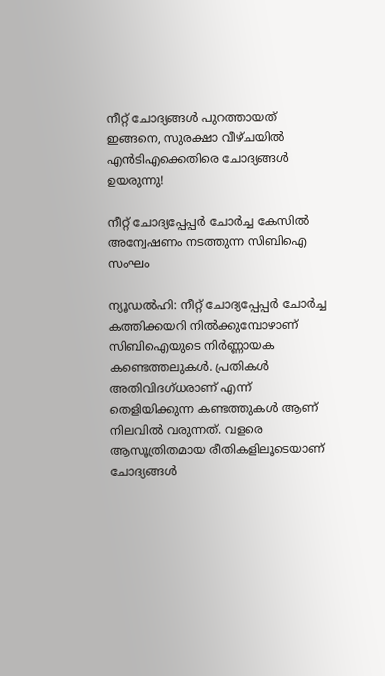നീറ്റ് ചോദ്യങ്ങൾ പുറത്തായത് ഇങ്ങനെ, സുരക്ഷാ വീഴ്ചയിൽ എൻടിഎക്കെതിരെ ചോദ്യങ്ങൾ ഉയരുന്നു!

നീറ്റ് ചോദ്യപ്പേപ്പർ ചോർച്ച കേസിൽ അന്വേഷണം നടത്തുന്ന സിബിഐ സംഘം

ന്യൂഡൽഹി: നീറ്റ് ചോദ്യപ്പേപ്പർ ചോർച്ച കത്തിക്കയറി നിൽക്കുമ്പോഴാണ് സിബിഐയുടെ നിർണ്ണായക കണ്ടെത്തലുകൾ. പ്രതികൾ അതിവിദഗ്ധരാണ് എന്ന് തെളിയിക്കുന്ന കണ്ടത്തുകൾ ആണ് നിലവിൽ വരുന്നത്. വളരെ ആസൂത്രിതമായ രീതികളിലൂടെയാണ് ചോദ്യങ്ങൾ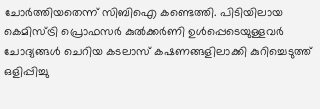ചോർത്തിയതെന്ന് സിബിഐ കണ്ടെത്തി. പിടിയിലായ കെമിസ്ട്രി പ്രൊഫസർ കുൽക്കർണി ഉൾപ്പെടെയുള്ളവർ ചോദ്യങ്ങൾ ചെറിയ കടലാസ് കഷണങ്ങളിലാക്കി കുറിച്ചെടുത്ത് ഒളിപ്പിച്ചു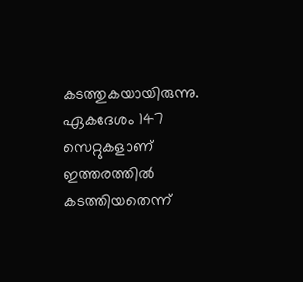കടത്തുകയായിരുന്നു. ഏകദേശം 147 സെറ്റുകളാണ് ഇത്തരത്തിൽ കടത്തിയതെന്ന്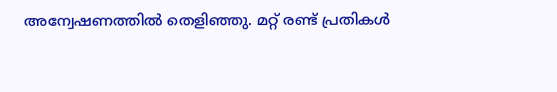അന്വേഷണത്തിൽ തെളിഞ്ഞു. മറ്റ് രണ്ട് പ്രതികൾ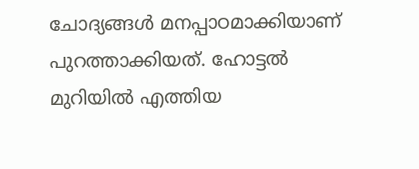ചോദ്യങ്ങൾ മനപ്പാഠമാക്കിയാണ് പുറത്താക്കിയത്. ഹോട്ടൽ മുറിയിൽ എത്തിയ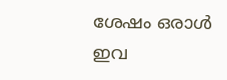ശേഷം ഒരാൾ ഇവ